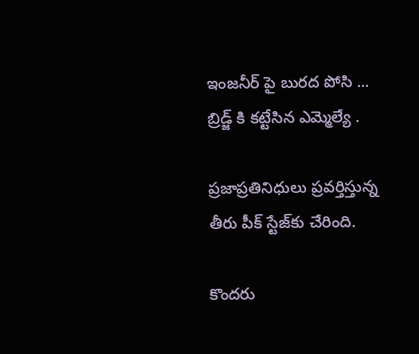ఇంజనీర్ పై బురద పోసి ... బ్రిడ్జ్ కి కట్టేసిన ఎమ్మెల్యే .

ప్ర‌జాప్ర‌తినిధులు ప్ర‌వ‌ర్తిస్తున్న తీరు పీక్ స్టేజ్‌కు చేరింది.

కొంద‌రు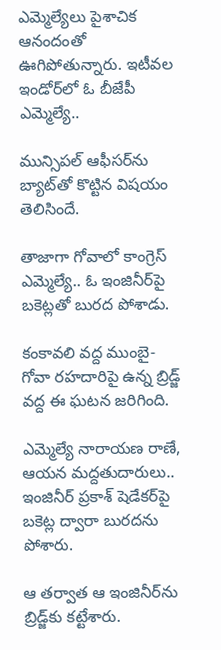ఎమ్మెల్యేలు పైశాచిక ఆనందంతో ఊగిపోతున్నారు. ఇటీవ‌ల ఇండోర్‌లో ఓ బీజేపీ ఎమ్మెల్యే..

మున్సిప‌ల్ ఆఫీస‌ర్‌ను బ్యాట్‌తో కొట్టిన విష‌యం తెలిసిందే.

తాజాగా గోవాలో కాంగ్రెస్ ఎమ్మెల్యే.. ఓ ఇంజినీర్‌పై బ‌కెట్ల‌తో బుర‌ద పోశాడు.

కంకావ‌లి వ‌ద్ద ముంబై-గోవా ర‌హ‌దారిపై ఉన్న బ్రిడ్జ్ వ‌ద్ద ఈ ఘ‌ట‌న జ‌రిగింది.

ఎమ్మెల్యే నారాయ‌ణ రాణే, ఆయ‌న మ‌ద్ద‌తుదారులు.. ఇంజినీర్ ప్ర‌కాశ్ షెడేక‌ర్‌పై బ‌కెట్ల ద్వారా బుర‌ద‌ను పోశారు.

ఆ త‌ర్వాత ఆ ఇంజినీర్‌ను బ్రిడ్జ్‌కు క‌ట్టేశారు.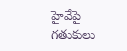హైవేపై గ‌తుకులు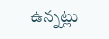ఉన్న‌ట్లు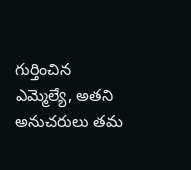గుర్తించిన ఎమ్మెల్యే, అత‌ని అనుచ‌రులు త‌మ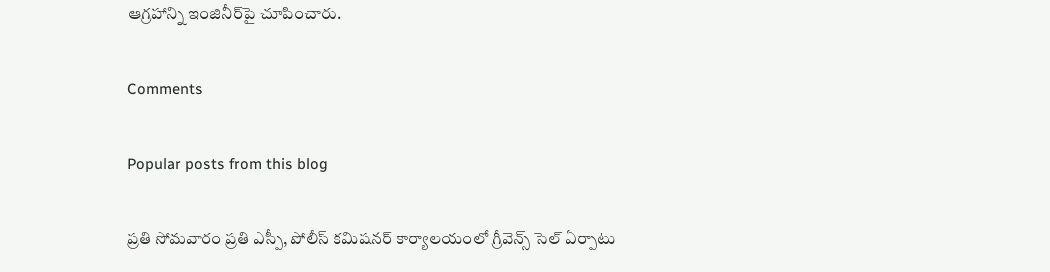ఆగ్ర‌హాన్ని ఇంజినీర్‌పై చూపించారు.

Comments

Popular posts from this blog

ప్రతి సోమవారం ప్రతి ఎస్పీ, పోలీస్ కమిషనర్ కార్యాలయంలో గ్రీవెన్స్ సెల్ ఏర్పాటు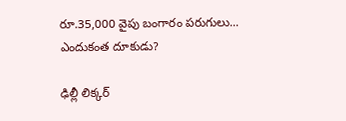రూ.35,000 వైపు బంగారం పరుగులు... ఎందుకంత దూకుడు?

ఢిల్లీ లిక్కర్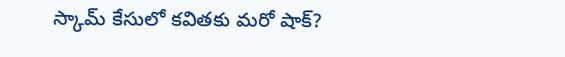స్కామ్‌ కేసులో కవితకు మరో షాక్?